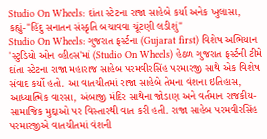Studio On Wheels: દાંતા સ્ટેટના રાજા સાહેબે કર્યા અનેક ખુલાસા, કહ્યું-"હિંદુ સનાતન સંસ્કૃતિ બચાવવા ચૂંટણી લડીશું"
Studio On Wheels: ગુજરાત ફર્સ્ટના (Gujarat first) વિશેષ અભિયાન 'સ્ટુડિયો ઓન વ્હીલ્સ'માં (Studio On Wheels) હેઠળ ગુજરાત ફર્સ્ટની ટીમે દાંતા સ્ટેટના રાજા મહારાજ સાહેબ પરમવીરસિંહ પરમારજી સાથે એક વિશેષ સંવાદ કર્યો હતો. આ વાતચીતમાં રાજા સાહેબે તેમના વંશના ઇતિહાસ, આધ્યાત્મિક વારસા, અંબાજી મંદિર સાથેના જોડાણ અને વર્તમાન રાજકીય-સામાજિક મુદ્દાઓ પર વિસ્તારથી વાત કરી હતી. રાજા સાહેબ પરમવીરસિંહ પરમારજીએ વાતચીતમાં વંશની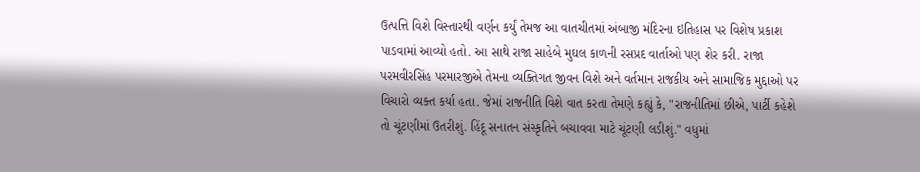ઉત્પત્તિ વિશે વિસ્તારથી વર્ણન કર્યું તેમજ આ વાતચીતમાં અંબાજી મંદિરના ઇતિહાસ પર વિશેષ પ્રકાશ પાડવામાં આવ્યો હતો. આ સાથે રાજા સાહેબે મુઘલ કાળની રસપ્રદ વાર્તાઓ પણ શેર કરી. રાજા પરમવીરસિંહ પરમારજીએ તેમના વ્યક્તિગત જીવન વિશે અને વર્તમાન રાજકીય અને સામાજિક મુદ્દાઓ પર વિચારો વ્યક્ત કર્યા હતા. જેમાં રાજનીતિ વિશે વાત કરતા તેમણે કહ્યું કે, "રાજનીતિમાં છીએ, પાર્ટી કહેશે તો ચૂંટણીમાં ઉતરીશું. હિંદૂ સનાતન સંસ્કૃતિને બચાવવા માટે ચૂંટણી લડીશું." વધુમાં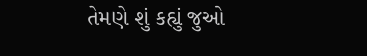તેમણે શું કહ્યું જુઓ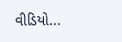વીડિયો...